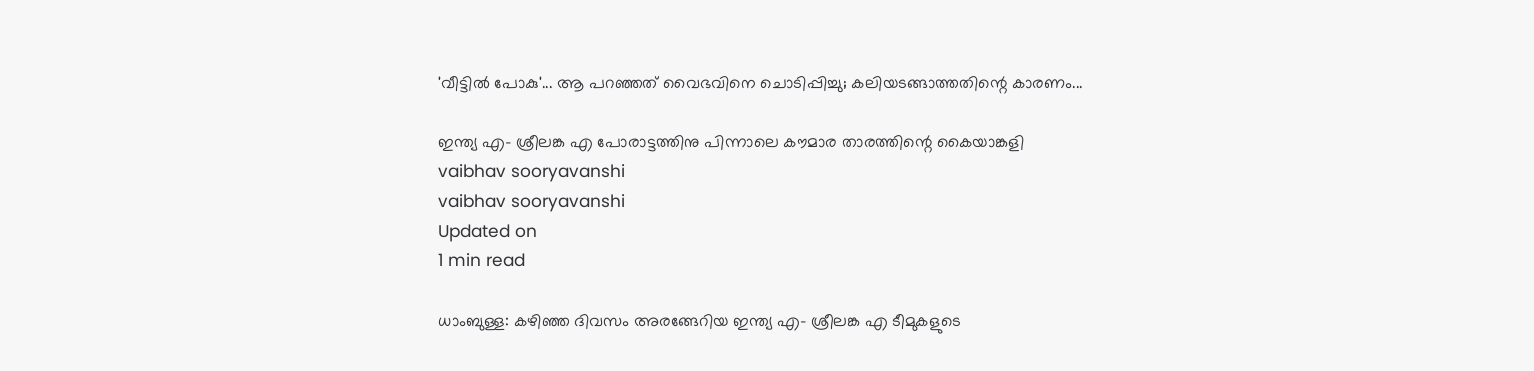'വീട്ടിൽ പോകു'... ആ പറഞ്ഞത് വൈഭവിനെ ചൊടിപ്പിച്ചു; കലിയടങ്ങാത്തതിന്റെ കാരണം...

ഇന്ത്യ എ- ശ്രീലങ്ക എ പോരാട്ടത്തിനു പിന്നാലെ കൗമാര താരത്തിന്റെ കൈയാങ്കളി
vaibhav sooryavanshi
vaibhav sooryavanshi
Updated on
1 min read

ധാംബുള്ള: കഴിഞ്ഞ ദിവസം അരങ്ങേറിയ ഇന്ത്യ എ- ശ്രീലങ്ക എ ടീമുകളുടെ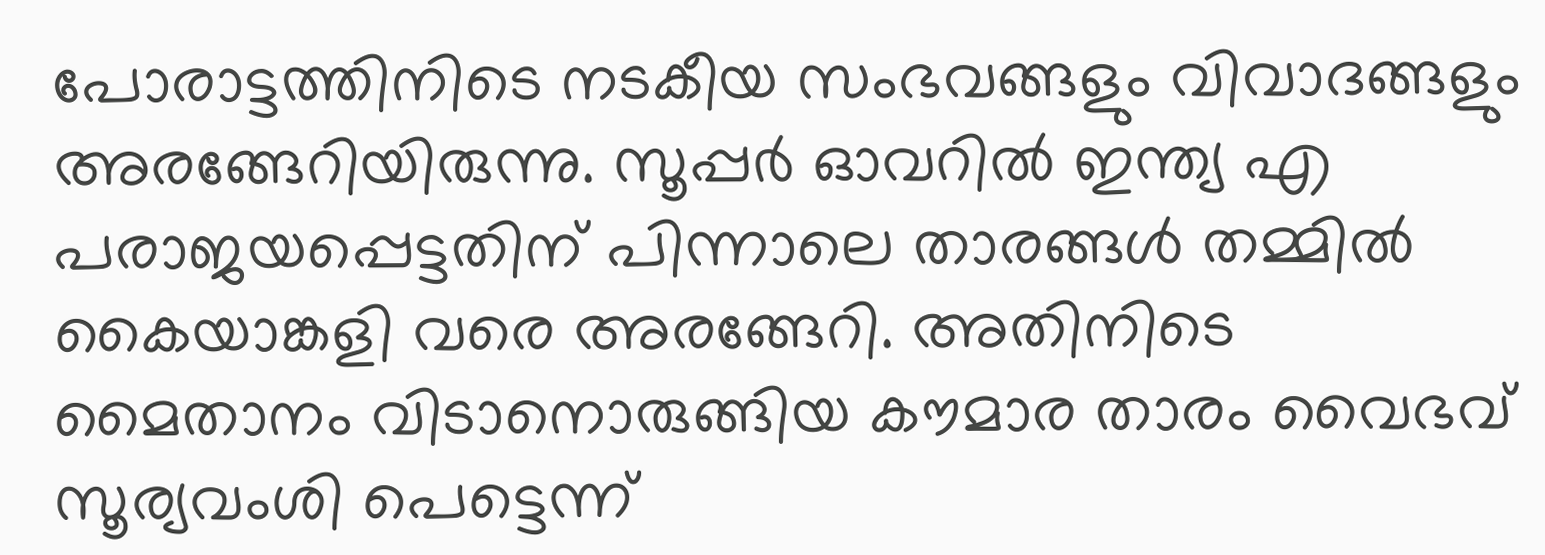പോരാട്ടത്തിനിടെ നടകീയ സംഭവങ്ങളും വിവാദങ്ങളും അരങ്ങേറിയിരുന്നു. സൂപ്പർ ഓവറിൽ ഇന്ത്യ എ പരാജയപ്പെട്ടതിന് പിന്നാലെ താരങ്ങൾ തമ്മിൽ കൈയാങ്കളി വരെ അരങ്ങേറി. അതിനിടെ മൈതാനം വിടാനൊരുങ്ങിയ കൗമാര താരം വൈഭവ് സൂര്യവംശി പെട്ടെന്ന്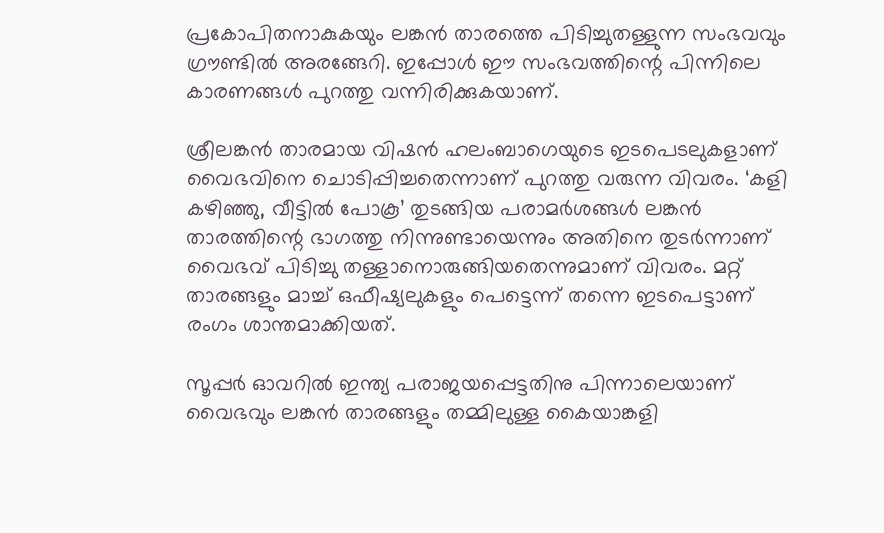പ്രകോപിതനാകുകയും ലങ്കൻ താരത്തെ പിടിച്ചുതള്ളുന്ന സംഭവവും ഗ്രൗണ്ടിൽ അരങ്ങേറി. ഇപ്പോൾ ഈ സംഭവത്തിന്റെ പിന്നിലെ കാരണങ്ങൾ പുറത്തു വന്നിരിക്കുകയാണ്.

ശ്രീലങ്കൻ താരമായ വിഷൻ ഹലംബാഗെയുടെ ഇടപെടലുകളാണ് വൈഭവിനെ ചൊടിപ്പിച്ചതെന്നാണ് പുറത്തു വരുന്ന വിവരം. ‘കളി കഴിഞ്ഞു, വീട്ടിൽ പോകൂ’ തുടങ്ങിയ പരാമർശങ്ങൾ ലങ്കൻ താരത്തിന്റെ ഭാഗത്തു നിന്നുണ്ടായെന്നും അതിനെ തുടർന്നാണ് വൈഭവ് പിടിച്ചു തള്ളാനൊരുങ്ങിയതെന്നുമാണ് വിവരം. മറ്റ് താരങ്ങളും മാച്ച് ഒഫീഷ്യലുകളും പെട്ടെന്ന് തന്നെ ഇടപെട്ടാണ് രംഗം ശാന്തമാക്കിയത്.

സൂപ്പർ ഓവറിൽ ഇന്ത്യ പരാജയപ്പെട്ടതിനു പിന്നാലെയാണ് വൈഭവും ലങ്കൻ താരങ്ങളും തമ്മിലുള്ള കൈയാങ്കളി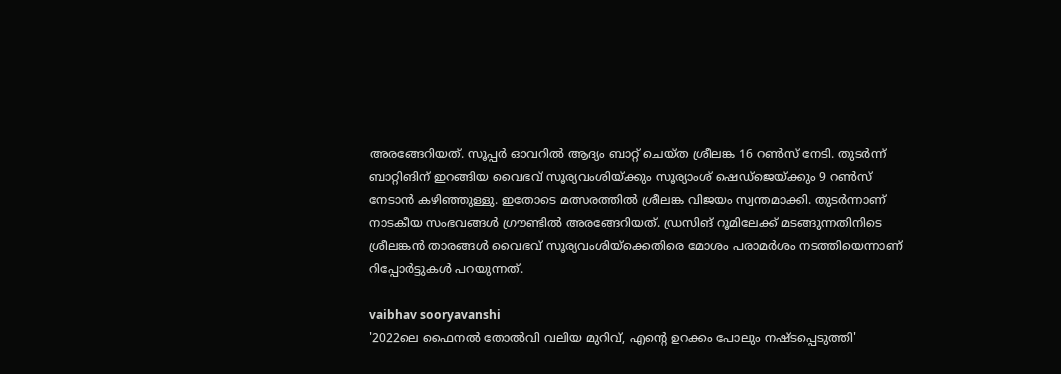അരങ്ങേറിയത്. സൂപ്പർ ഓവറിൽ ആദ്യം ബാറ്റ് ചെയ്‌ത ശ്രീലങ്ക 16 റൺസ് നേടി. തുടർന്ന് ബാറ്റിങിന് ഇറങ്ങിയ വൈഭവ് സൂര്യവംശിയ്ക്കും സൂര്യാംശ് ഷെഡ്‌ജെയ്ക്കും 9 റൺസ് നേടാൻ കഴിഞ്ഞുള്ളു. ഇതോടെ മത്സരത്തിൽ ശ്രീലങ്ക വിജയം സ്വന്തമാക്കി. തുടർന്നാണ് നാടകീയ സംഭവങ്ങൾ ഗ്രൗണ്ടിൽ അരങ്ങേറിയത്. ഡ്രസിങ് റൂമിലേക്ക് മടങ്ങുന്നതിനിടെ ശ്രീലങ്കൻ താരങ്ങൾ വൈഭവ് സൂര്യവംശിയ്ക്കെതിരെ മോശം പരാമർശം നടത്തിയെന്നാണ് റിപ്പോർട്ടുകൾ പറയുന്നത്.

vaibhav sooryavanshi
'2022ലെ ഫൈനൽ തോൽവി വലിയ മുറിവ്, എന്റെ ഉറക്കം പോലും നഷ്ടപ്പെടുത്തി'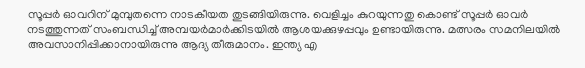സൂപ്പർ ഓവറിന് മുമ്പുതന്നെ നാടകീയത തുടങ്ങിയിരുന്നു. വെളിച്ചം കുറയുന്നതു കൊണ്ട് സൂപ്പർ ഓവർ നടത്തുന്നത് സംബന്ധിച്ച് അമ്പയർമാർക്കിടയിൽ ആശയക്കുഴപ്പവും ഉണ്ടായിരുന്നു. മത്സരം സമനിലയിൽ അവസാനിപ്പിക്കാനായിരുന്നു ആദ്യ തീരുമാനം. ഇന്ത്യ എ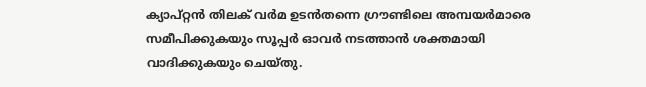ക്യാപ്റ്റൻ തിലക് വർമ ഉടൻതന്നെ ഗ്രൗണ്ടിലെ അമ്പയർമാരെ സമീപിക്കുകയും സൂപ്പർ ഓവർ നടത്താൻ ശക്തമായി വാദിക്കുകയും ചെയ്തു.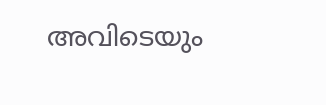അവിടെയും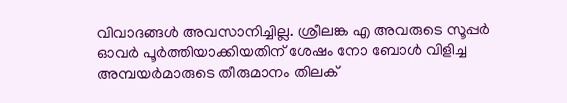വിവാദങ്ങൾ അവസാനിച്ചില്ല. ശ്രീലങ്ക എ അവരുടെ സൂപ്പർ ഓവർ പൂർത്തിയാക്കിയതിന് ശേഷം നോ ബോൾ വിളിച്ച അമ്പയർമാരുടെ തീരുമാനം തിലക്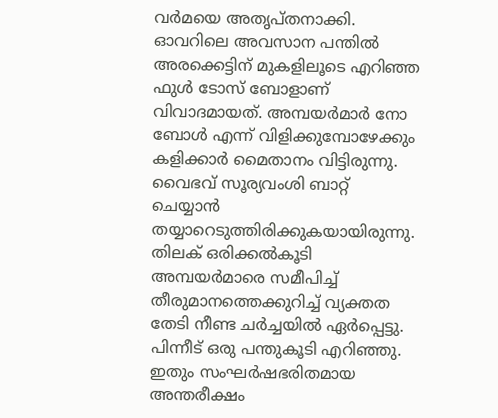വർമയെ അതൃപ്തനാക്കി. ഓവറിലെ അവസാന പന്തിൽ അരക്കെട്ടിന് മുകളിലൂടെ എറിഞ്ഞ ഫുൾ ടോസ് ബോളാണ് വിവാദമായത്. അമ്പയർമാർ നോ ബോൾ എന്ന് വിളിക്കുമ്പോഴേക്കും കളിക്കാർ മൈതാനം വിട്ടിരുന്നു. വൈഭവ് സൂര്യവംശി ബാറ്റ് ചെയ്യാൻ തയ്യാറെടുത്തിരിക്കുകയായിരുന്നു. തിലക് ഒരിക്കൽകൂടി അമ്പയർമാരെ സമീപിച്ച് തീരുമാനത്തെക്കുറിച്ച് വ്യക്തത തേടി നീണ്ട ചർച്ചയിൽ ഏർപ്പെട്ടു. പിന്നീട് ഒരു പന്തുകൂടി എറിഞ്ഞു. ഇതും സംഘർഷഭരിതമായ അന്തരീക്ഷം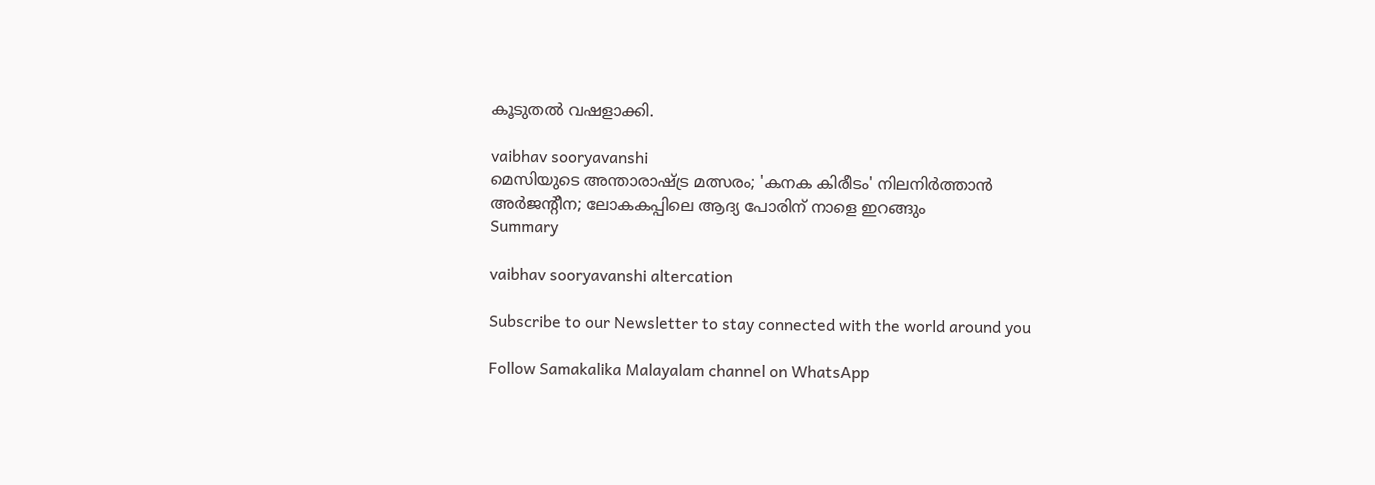കൂടുതൽ വഷളാക്കി.

vaibhav sooryavanshi
മെസിയുടെ അന്താരാഷ്ട്ര മത്സരം; 'കനക കിരീടം' നിലനിർത്താൻ അർജന്റീന; ലോകകപ്പിലെ ആദ്യ പോരിന് നാളെ ഇറങ്ങും
Summary

vaibhav sooryavanshi altercation

Subscribe to our Newsletter to stay connected with the world around you

Follow Samakalika Malayalam channel on WhatsApp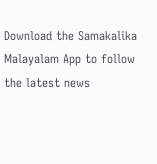Download the Samakalika Malayalam App to follow the latest news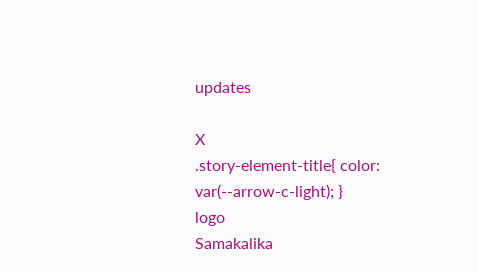updates

X
.story-element-title{ color: var(--arrow-c-light); }
logo
Samakalika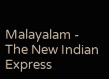Malayalam - The New Indian Express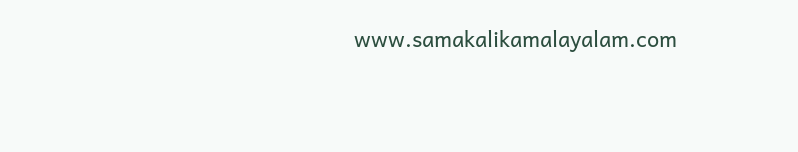www.samakalikamalayalam.com